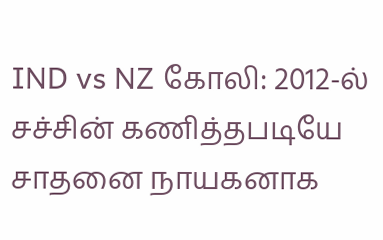IND vs NZ கோலி: 2012-ல் சச்சின் கணித்தபடியே சாதனை நாயகனாக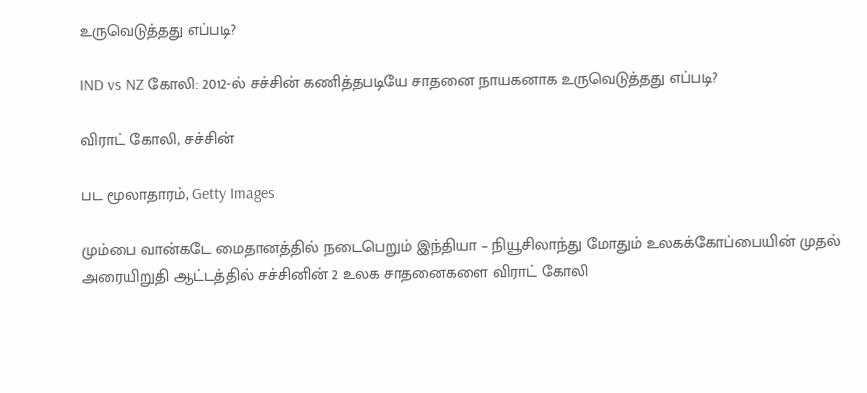உருவெடுத்தது எப்படி?

IND vs NZ கோலி: 2012-ல் சச்சின் கணித்தபடியே சாதனை நாயகனாக உருவெடுத்தது எப்படி?

விராட் கோலி, சச்சின்

பட மூலாதாரம், Getty Images

மும்பை வான்கடே மைதானத்தில் நடைபெறும் இந்தியா – நியூசிலாந்து மோதும் உலகக்கோப்பையின் முதல் அரையிறுதி ஆட்டத்தில் சச்சினின் 2 உலக சாதனைகளை விராட் கோலி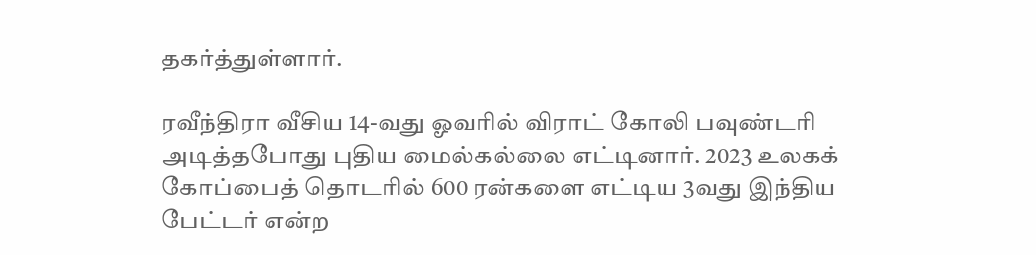தகர்த்துள்ளார்.

ரவீந்திரா வீசிய 14-வது ஓவரில் விராட் கோலி பவுண்டரி அடித்தபோது புதிய மைல்கல்லை எட்டினார். 2023 உலகக் கோப்பைத் தொடரில் 600 ரன்களை எட்டிய 3வது இந்திய பேட்டர் என்ற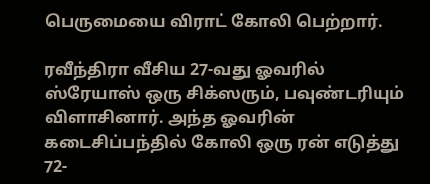பெருமையை விராட் கோலி பெற்றார்.

ரவீந்திரா வீசிய 27-வது ஓவரில் ஸ்ரேயாஸ் ஒரு சிக்ஸரும், பவுண்டரியும் விளாசினார். அந்த ஓவரின் கடைசிப்பந்தில் கோலி ஒரு ரன் எடுத்து 72-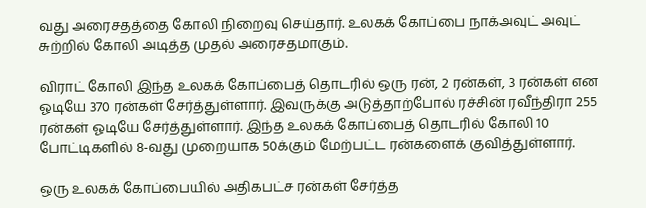வது அரைசதத்தை கோலி நிறைவு செய்தார். உலகக் கோப்பை நாக்அவுட் அவுட் சுற்றில் கோலி அடித்த முதல் அரைசதமாகும்.

விராட் கோலி இந்த உலகக் கோப்பைத் தொடரில் ஒரு ரன், 2 ரன்கள், 3 ரன்கள் என ஓடியே 370 ரன்கள் சேர்த்துள்ளார். இவருக்கு அடுத்தாற்போல் ரச்சின் ரவீந்திரா 255 ரன்கள் ஓடியே சேர்த்துள்ளார். இந்த உலகக் கோப்பைத் தொடரில் கோலி 10 போட்டிகளில் 8-வது முறையாக 50க்கும் மேற்பட்ட ரன்களைக் குவித்துள்ளார்.

ஒரு உலகக் கோப்பையில் அதிகபட்ச ரன்கள் சேர்த்த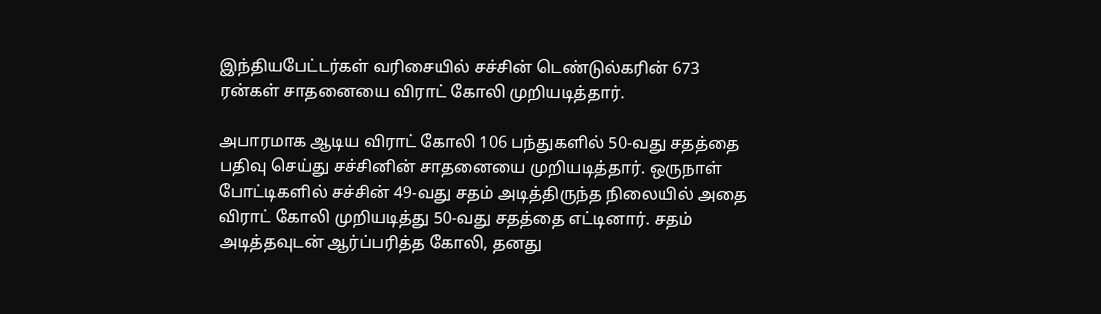இந்தியபேட்டர்கள் வரிசையில் சச்சின் டெண்டுல்கரின் 673 ரன்கள் சாதனையை விராட் கோலி முறியடித்தார்.

அபாரமாக ஆடிய விராட் கோலி 106 பந்துகளில் 50-வது சதத்தை பதிவு செய்து சச்சினின் சாதனையை முறியடித்தார். ஒருநாள் போட்டிகளில் சச்சின் 49-வது சதம் அடித்திருந்த நிலையில் அதை விராட் கோலி முறியடித்து 50-வது சதத்தை எட்டினார். சதம் அடித்தவுடன் ஆர்ப்பரித்த கோலி, தனது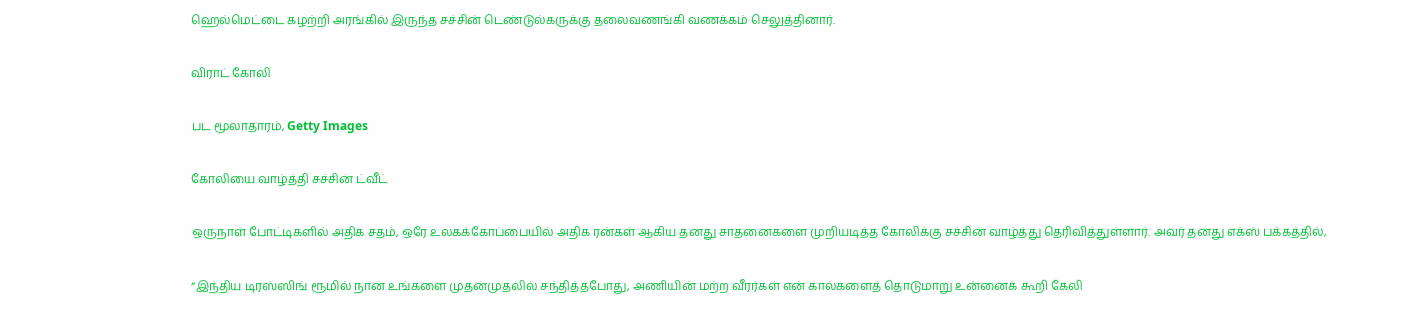ஹெல்மெட்டை கழற்றி அரங்கில் இருந்த சச்சின் டெண்டுல்கருக்கு தலைவணங்கி வணக்கம் செலுத்தினார்.

விராட் கோலி

பட மூலாதாரம், Getty Images

கோலியை வாழ்த்தி சச்சின் ட்வீட்

ஒருநாள் போட்டிகளில் அதிக சதம், ஒரே உலகக்கோப்பையில் அதிக ரன்கள் ஆகிய தனது சாதனைகளை முறியடித்த கோலிக்கு சச்சின் வாழ்த்து தெரிவித்துள்ளார். அவர் தனது எக்ஸ் பக்கத்தில்,

“இந்திய டிரஸ்ஸிங் ரூமில் நான் உங்களை முதன்முதலில் சந்தித்தபோது, அணியின் மற்ற வீரர்கள் என் கால்களைத் தொடுமாறு உன்னைக் கூறி கேலி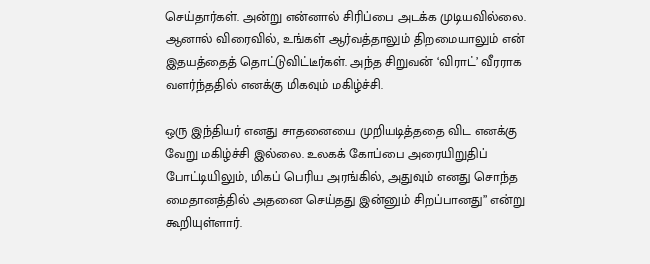செய்தார்கள். அன்று என்னால் சிரிப்பை அடக்க முடியவில்லை. ஆனால் விரைவில், உங்கள் ஆர்வத்தாலும் திறமையாலும் என் இதயத்தைத் தொட்டுவிட்டீர்கள். அந்த சிறுவன் ‘விராட்’ வீரராக வளர்ந்ததில் எனக்கு மிகவும் மகிழ்ச்சி.

ஒரு இந்தியர் எனது சாதனையை முறியடித்ததை விட எனக்கு வேறு மகிழ்ச்சி இல்லை. உலகக் கோப்பை அரையிறுதிப் போட்டியிலும், மிகப் பெரிய அரங்கில், அதுவும் எனது சொந்த மைதானத்தில் அதனை செய்தது இன்னும் சிறப்பானது” என்று கூறியுள்ளார்.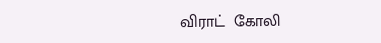விராட்  கோலி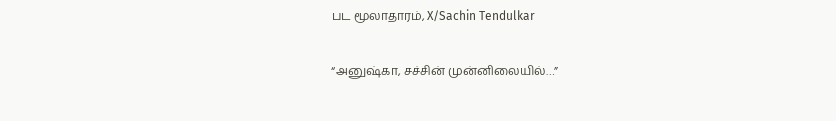பட மூலாதாரம், X/Sachin Tendulkar

“அனுஷ்கா, சச்சின் முன்னிலையில்…”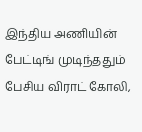இந்திய அணியின் பேட்டிங் முடிந்ததும் பேசிய விராட் கோலி,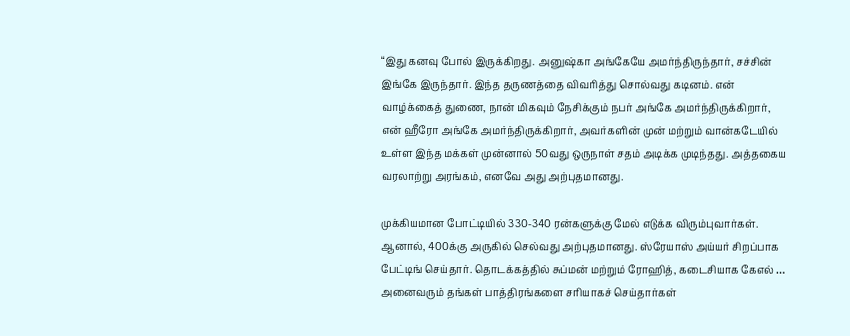“இது கனவு போல் இருக்கிறது. அனுஷ்கா அங்கேயே அமர்ந்திருந்தார், சச்சின் இங்கே இருந்தார். இந்த தருணத்தை விவரித்து சொல்வது கடினம். என் வாழ்க்கைத் துணை, நான் மிகவும் நேசிக்கும் நபர் அங்கே அமர்ந்திருக்கிறார், என் ஹீரோ அங்கே அமர்ந்திருக்கிறார், அவர்களின் முன் மற்றும் வான்கடேயில் உள்ள இந்த மக்கள் முன்னால் 50வது ஒருநாள் சதம் அடிக்க முடிந்தது. அத்தகைய வரலாற்று அரங்கம், எனவே அது அற்புதமானது.

முக்கியமான போட்டியில் 330-340 ரன்களுக்கு மேல் எடுக்க விரும்புவார்கள். ஆனால், 400க்கு அருகில் செல்வது அற்புதமானது. ஸ்ரேயாஸ் அய்யர் சிறப்பாக பேட்டிங் செய்தார். தொடக்கத்தில் சுப்மன் மற்றும் ரோஹித், கடைசியாக கேஎல் … அனைவரும் தங்கள் பாத்திரங்களை சரியாகச் செய்தார்கள்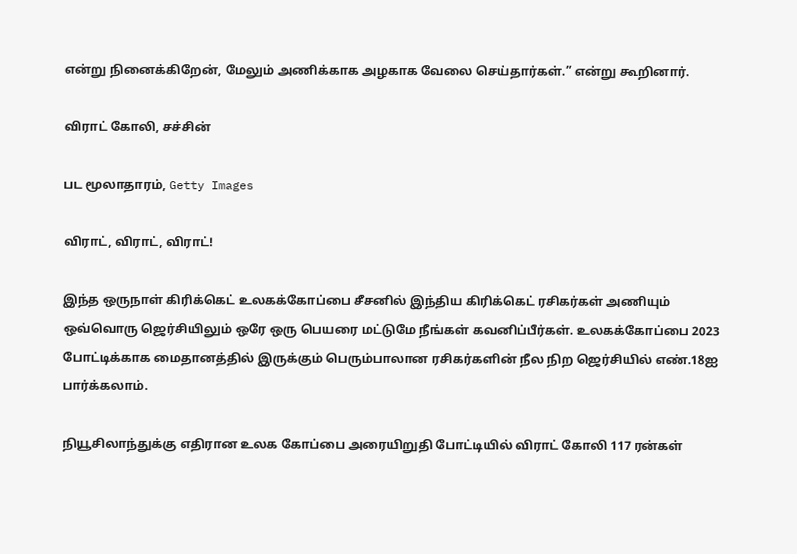என்று நினைக்கிறேன், மேலும் அணிக்காக அழகாக வேலை செய்தார்கள்.” என்று கூறினார்.

விராட் கோலி, சச்சின்

பட மூலாதாரம், Getty Images

விராட், விராட், விராட்!

இந்த ஒருநாள் கிரிக்கெட் உலகக்கோப்பை சீசனில் இந்திய கிரிக்கெட் ரசிகர்கள் அணியும் ஒவ்வொரு ஜெர்சியிலும் ஒரே ஒரு பெயரை மட்டுமே நீங்கள் கவனிப்பீர்கள். உலகக்கோப்பை 2023 போட்டிக்காக மைதானத்தில் இருக்கும் பெரும்பாலான ரசிகர்களின் நீல நிற ஜெர்சியில் எண்.18ஐ பார்க்கலாம்.

நியூசிலாந்துக்கு எதிரான உலக கோப்பை அரையிறுதி போட்டியில் விராட் கோலி 117 ரன்கள்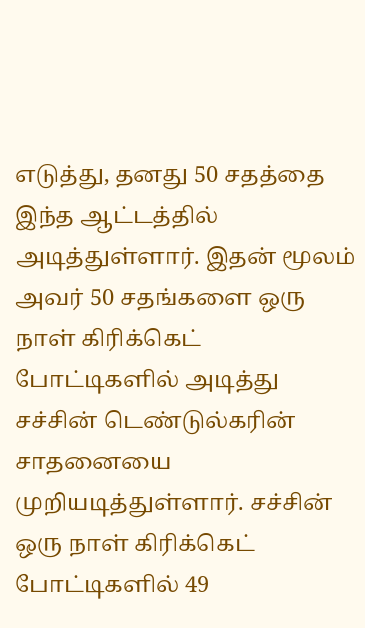எடுத்து, தனது 50 சதத்தை இந்த ஆட்டத்தில் அடித்துள்ளார். இதன் மூலம் அவர் 50 சதங்களை ஒரு நாள் கிரிக்கெட் போட்டிகளில் அடித்து சச்சின் டெண்டுல்கரின் சாதனையை முறியடித்துள்ளார். சச்சின் ஒரு நாள் கிரிக்கெட் போட்டிகளில் 49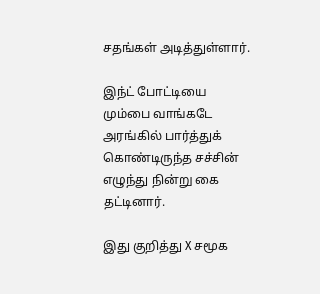சதங்கள் அடித்துள்ளார்.

இந்ட் போட்டியை மும்பை வாங்கடே அரங்கில் பார்த்துக் கொண்டிருந்த சச்சின் எழுந்து நின்று கை தட்டினார்.

இது குறித்து X சமூக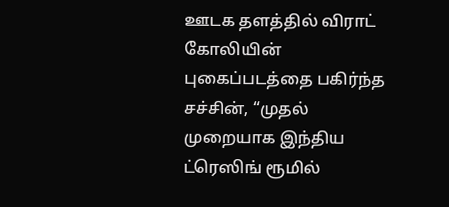ஊடக தளத்தில் விராட் கோலியின் புகைப்படத்தை பகிர்ந்த சச்சின், “முதல் முறையாக இந்திய ட்ரெஸிங் ரூமில்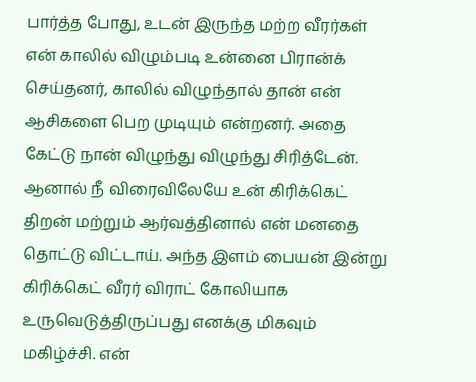பார்த்த போது, உடன் இருந்த மற்ற வீரர்கள் என் காலில் விழும்படி உன்னை பிரான்க் செய்தனர், காலில் விழுந்தால் தான் என் ஆசிகளை பெற முடியும் என்றனர். அதை கேட்டு நான் விழுந்து விழுந்து சிரித்டேன். ஆனால் நீ விரைவிலேயே உன் கிரிக்கெட் திறன் மற்றும் ஆர்வத்தினால் என் மனதை தொட்டு விட்டாய். அந்த இளம் பையன் இன்று கிரிக்கெட் வீரர் விராட் கோலியாக உருவெடுத்திருப்பது எனக்கு மிகவும் மகிழ்ச்சி. என்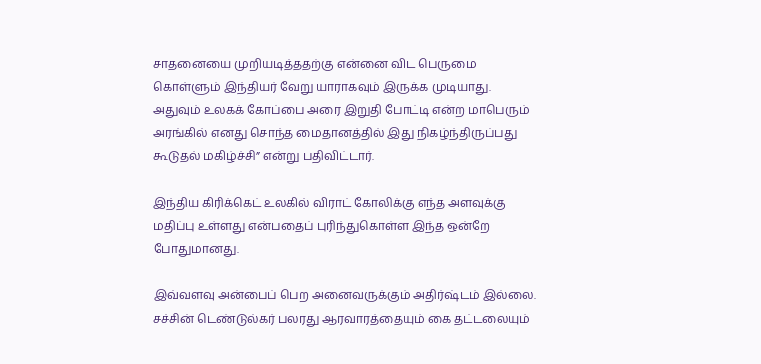சாதனையை முறியடித்ததற்கு என்னை விட பெருமை கொள்ளும் இந்தியர் வேறு யாராகவும் இருக்க முடியாது. அதுவும் உலகக் கோப்பை அரை இறுதி போட்டி என்ற மாபெரும் அரங்கில் எனது சொந்த மைதானத்தில் இது நிகழ்ந்திருப்பது கூடுதல் மகிழ்ச்சி” என்று பதிவிட்டார்.

இந்திய கிரிக்கெட் உலகில் விராட் கோலிக்கு எந்த அளவுக்கு மதிப்பு உள்ளது என்பதைப் புரிந்துகொள்ள இந்த ஒன்றே போதுமானது.

இவ்வளவு அன்பைப் பெற அனைவருக்கும் அதிர்ஷ்டம் இல்லை. சச்சின் டெண்டுல்கர் பலரது ஆரவாரத்தையும் கை தட்டலையும்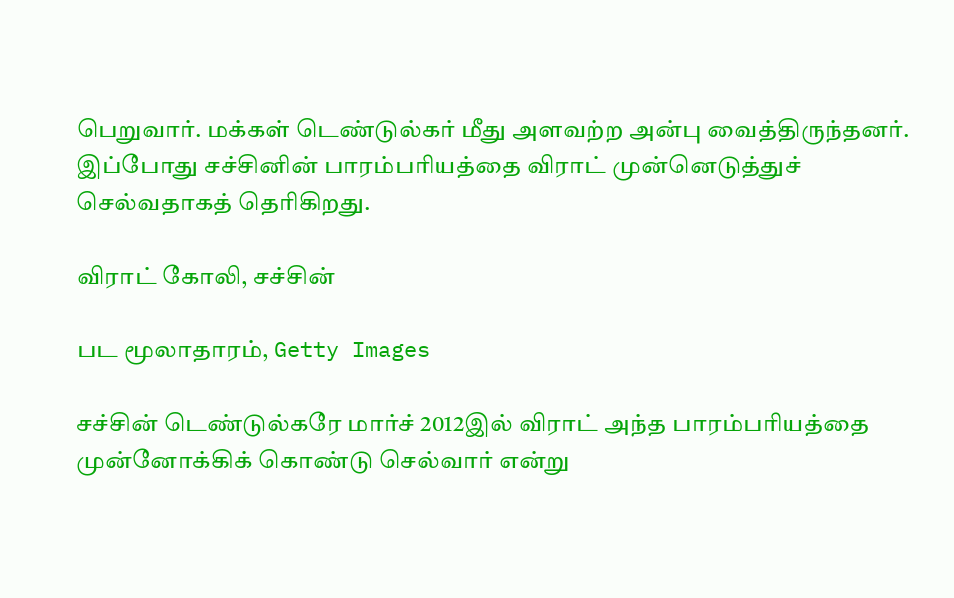பெறுவார். மக்கள் டெண்டுல்கர் மீது அளவற்ற அன்பு வைத்திருந்தனர். இப்போது சச்சினின் பாரம்பரியத்தை விராட் முன்னெடுத்துச் செல்வதாகத் தெரிகிறது.

விராட் கோலி, சச்சின்

பட மூலாதாரம், Getty Images

சச்சின் டெண்டுல்கரே மார்ச் 2012இல் விராட் அந்த பாரம்பரியத்தை முன்னோக்கிக் கொண்டு செல்வார் என்று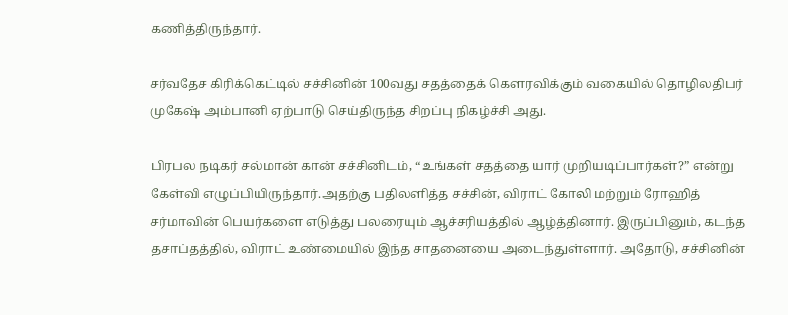கணித்திருந்தார்.

சர்வதேச கிரிக்கெட்டில் சச்சினின் 100வது சதத்தைக் கௌரவிக்கும் வகையில் தொழிலதிபர் முகேஷ் அம்பானி ஏற்பாடு செய்திருந்த சிறப்பு நிகழ்ச்சி அது.

பிரபல நடிகர் சல்மான் கான் சச்சினிடம், “உங்கள் சதத்தை யார் முறியடிப்பார்கள்?” என்று கேள்வி எழுப்பியிருந்தார்.அதற்கு பதிலளித்த சச்சின், விராட் கோலி மற்றும் ரோஹித் சர்மாவின் பெயர்களை எடுத்து பலரையும் ஆச்சரியத்தில் ஆழ்த்தினார். இருப்பினும், கடந்த தசாப்தத்தில், விராட் உண்மையில் இந்த சாதனையை அடைந்துள்ளார். அதோடு, சச்சினின்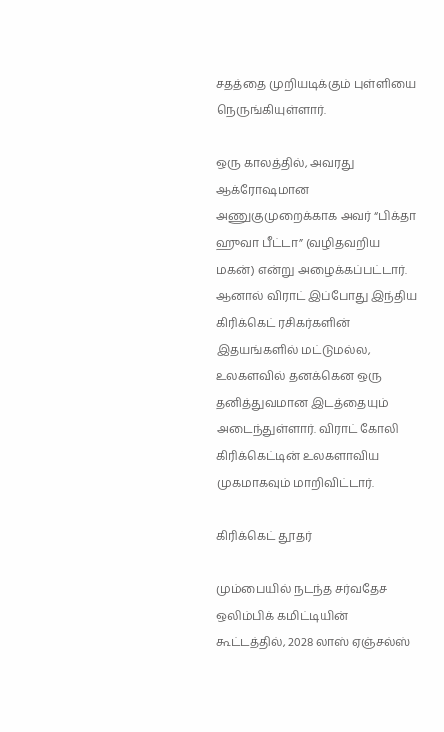சதத்தை முறியடிக்கும் புள்ளியை நெருங்கியுள்ளார்.

ஒரு காலத்தில், அவரது ஆக்ரோஷமான அணுகுமுறைக்காக அவர் “பிக்தா ஹுவா பீட்டா” (வழிதவறிய மகன்) என்று அழைக்கப்பட்டார். ஆனால் விராட் இப்போது இந்திய கிரிக்கெட் ரசிகர்களின் இதயங்களில் மட்டுமல்ல, உலகளவில் தனக்கென ஒரு தனித்துவமான இடத்தையும் அடைந்துள்ளார். விராட் கோலி கிரிக்கெட்டின் உலகளாவிய முகமாகவும் மாறிவிட்டார்.

கிரிக்கெட் தூதர்

மும்பையில் நடந்த சர்வதேச ஒலிம்பிக் கமிட்டியின் கூட்டத்தில், 2028 லாஸ் ஏஞ்சல்ஸ்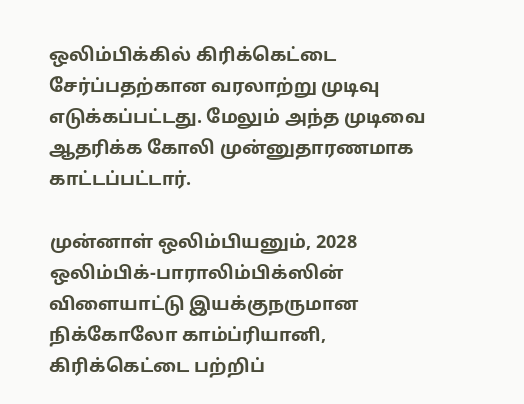ஒலிம்பிக்கில் கிரிக்கெட்டை சேர்ப்பதற்கான வரலாற்று முடிவு எடுக்கப்பட்டது. மேலும் அந்த முடிவை ஆதரிக்க கோலி முன்னுதாரணமாக காட்டப்பட்டார்.

முன்னாள் ஒலிம்பியனும், 2028 ஒலிம்பிக்-பாராலிம்பிக்ஸின் விளையாட்டு இயக்குநருமான நிக்கோலோ காம்ப்ரியானி, கிரிக்கெட்டை பற்றிப்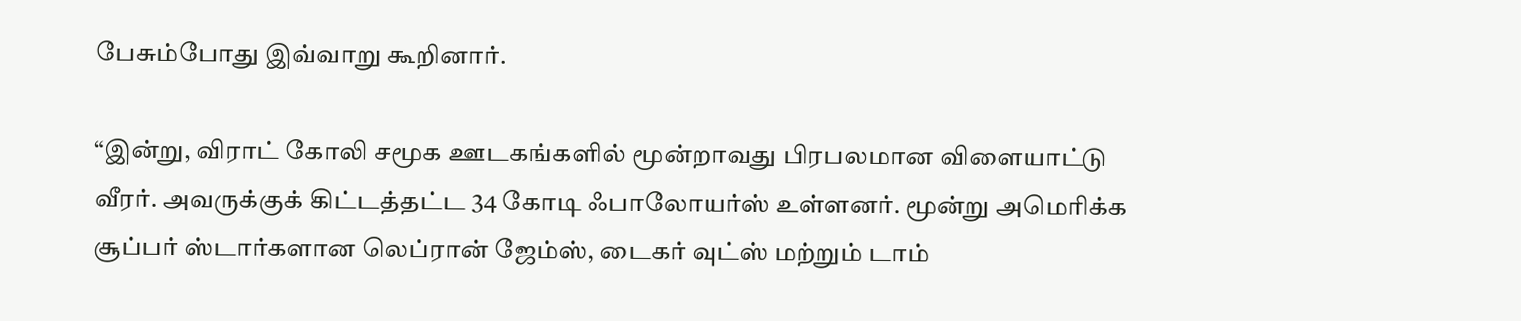பேசும்போது இவ்வாறு கூறினார்.

“இன்று, விராட் கோலி சமூக ஊடகங்களில் மூன்றாவது பிரபலமான விளையாட்டு வீரர். அவருக்குக் கிட்டத்தட்ட 34 கோடி ஃபாலோயர்ஸ் உள்ளனர். மூன்று அமெரிக்க சூப்பர் ஸ்டார்களான லெப்ரான் ஜேம்ஸ், டைகர் வுட்ஸ் மற்றும் டாம்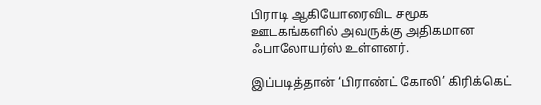பிராடி ஆகியோரைவிட சமூக ஊடகங்களில் அவருக்கு அதிகமான ஃபாலோயர்ஸ் உள்ளனர்.

இப்படித்தான் ‘பிராண்ட் கோலி’ கிரிக்கெட்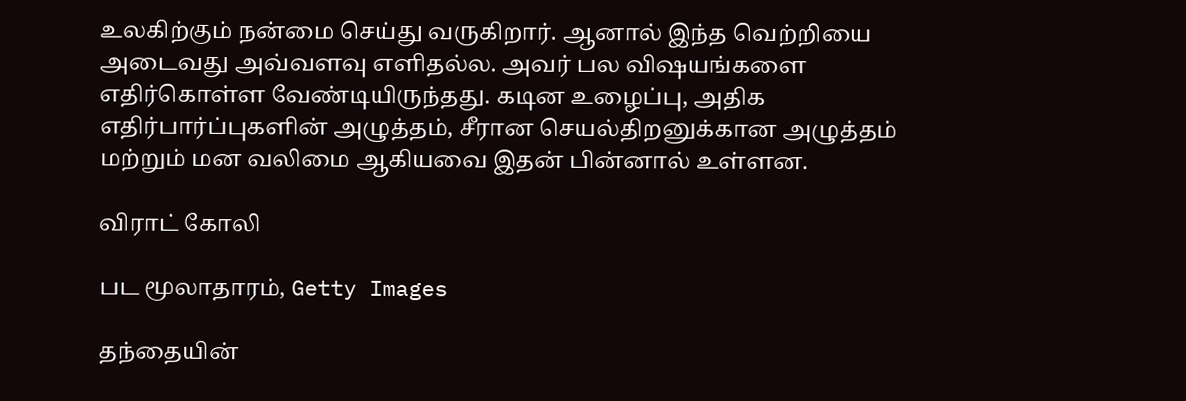உலகிற்கும் நன்மை செய்து வருகிறார். ஆனால் இந்த வெற்றியை அடைவது அவ்வளவு எளிதல்ல. அவர் பல விஷயங்களை எதிர்கொள்ள வேண்டியிருந்தது. கடின உழைப்பு, அதிக எதிர்பார்ப்புகளின் அழுத்தம், சீரான செயல்திறனுக்கான அழுத்தம் மற்றும் மன வலிமை ஆகியவை இதன் பின்னால் உள்ளன.

விராட் கோலி

பட மூலாதாரம், Getty Images

தந்தையின்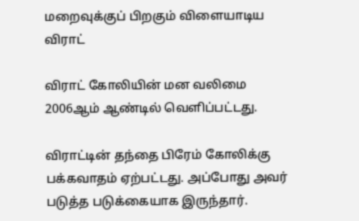மறைவுக்குப் பிறகும் விளையாடிய விராட்

விராட் கோலியின் மன வலிமை 2006ஆம் ஆண்டில் வெளிப்பட்டது.

விராட்டின் தந்தை பிரேம் கோலிக்கு பக்கவாதம் ஏற்பட்டது. அப்போது அவர் படுத்த படுக்கையாக இருந்தார்.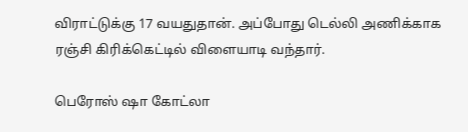விராட்டுக்கு 17 வயதுதான். அப்போது டெல்லி அணிக்காக ரஞ்சி கிரிக்கெட்டில் விளையாடி வந்தார்.

பெரோஸ் ஷா கோட்லா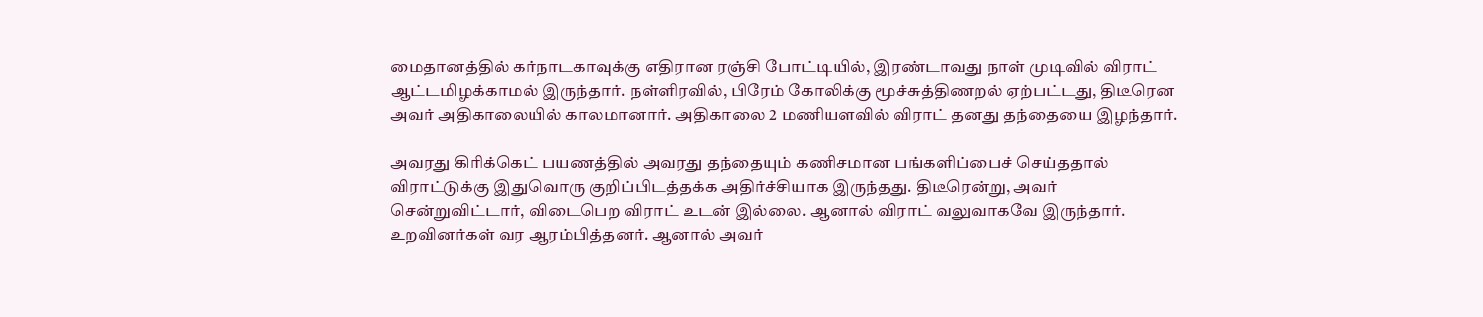மைதானத்தில் கர்நாடகாவுக்கு எதிரான ரஞ்சி போட்டியில், இரண்டாவது நாள் முடிவில் விராட் ஆட்டமிழக்காமல் இருந்தார். நள்ளிரவில், பிரேம் கோலிக்கு மூச்சுத்திணறல் ஏற்பட்டது, திடீரென அவர் அதிகாலையில் காலமானார். அதிகாலை 2 மணியளவில் விராட் தனது தந்தையை இழந்தார்.

அவரது கிரிக்கெட் பயணத்தில் அவரது தந்தையும் கணிசமான பங்களிப்பைச் செய்ததால் விராட்டுக்கு இதுவொரு குறிப்பிடத்தக்க அதிர்ச்சியாக இருந்தது. திடீரென்று, அவர் சென்றுவிட்டார், விடைபெற விராட் உடன் இல்லை. ஆனால் விராட் வலுவாகவே இருந்தார். உறவினர்கள் வர ஆரம்பித்தனர். ஆனால் அவர்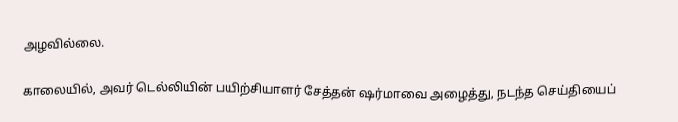அழவில்லை.

காலையில், அவர் டெல்லியின் பயிற்சியாளர் சேத்தன் ஷர்மாவை அழைத்து, நடந்த செய்தியைப்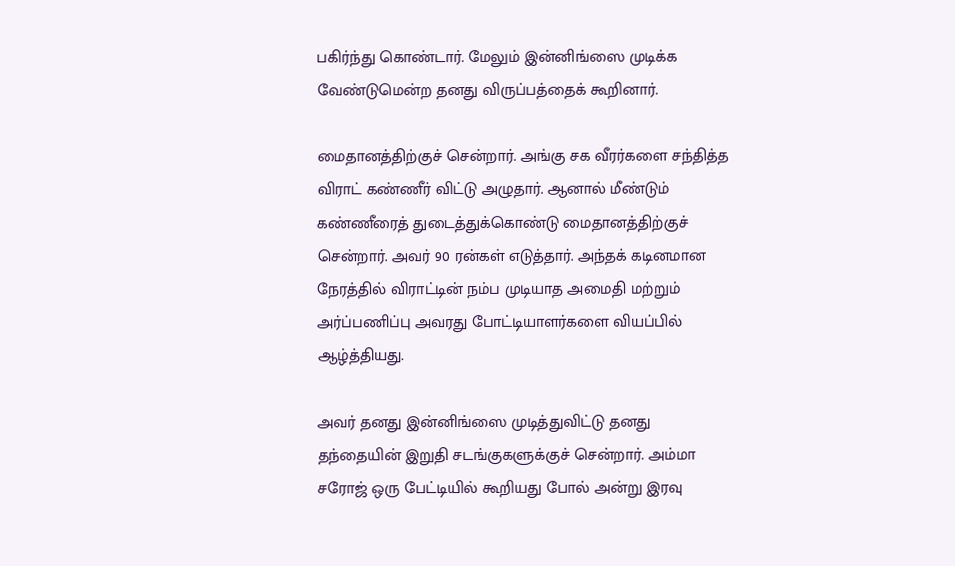பகிர்ந்து கொண்டார். மேலும் இன்னிங்ஸை முடிக்க வேண்டுமென்ற தனது விருப்பத்தைக் கூறினார்.

மைதானத்திற்குச் சென்றார். அங்கு சக வீரர்களை சந்தித்த விராட் கண்ணீர் விட்டு அழுதார். ஆனால் மீண்டும் கண்ணீரைத் துடைத்துக்கொண்டு மைதானத்திற்குச் சென்றார். அவர் 90 ரன்கள் எடுத்தார். அந்தக் கடினமான நேரத்தில் விராட்டின் நம்ப முடியாத அமைதி மற்றும் அர்ப்பணிப்பு அவரது போட்டியாளர்களை வியப்பில் ஆழ்த்தியது.

அவர் தனது இன்னிங்ஸை முடித்துவிட்டு தனது தந்தையின் இறுதி சடங்குகளுக்குச் சென்றார். அம்மா சரோஜ் ஒரு பேட்டியில் கூறியது போல் அன்று இரவு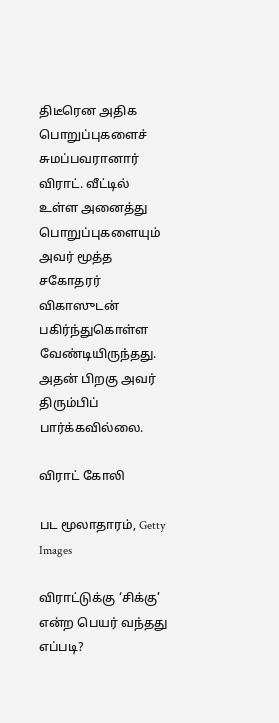திடீரென அதிக பொறுப்புகளைச் சுமப்பவரானார் விராட். வீட்டில் உள்ள அனைத்து பொறுப்புகளையும் அவர் மூத்த சகோதரர் விகாஸுடன் பகிர்ந்துகொள்ள வேண்டியிருந்தது. அதன் பிறகு அவர் திரும்பிப் பார்க்கவில்லை.

விராட் கோலி

பட மூலாதாரம், Getty Images

விராட்டுக்கு ‘சிக்கு’ என்ற பெயர் வந்தது எப்படி?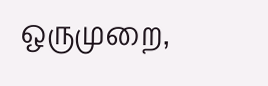ஒருமுறை,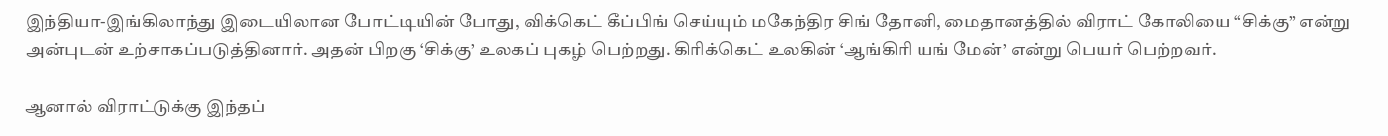இந்தியா-இங்கிலாந்து இடையிலான போட்டியின் போது, விக்கெட் கீப்பிங் செய்யும் மகேந்திர சிங் தோனி, மைதானத்தில் விராட் கோலியை “சிக்கு” என்று அன்புடன் உற்சாகப்படுத்தினார். அதன் பிறகு ‘சிக்கு’ உலகப் புகழ் பெற்றது. கிரிக்கெட் உலகின் ‘ஆங்கிரி யங் மேன்’ என்று பெயர் பெற்றவர்.

ஆனால் விராட்டுக்கு இந்தப்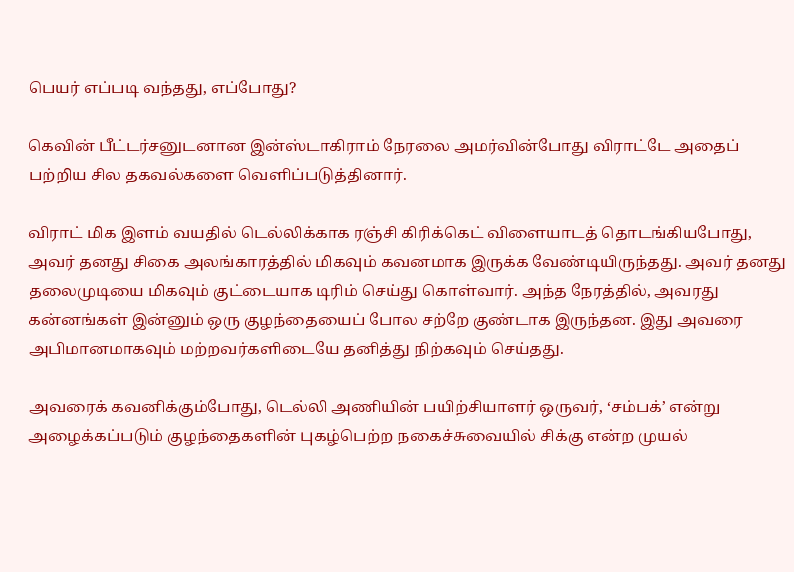பெயர் எப்படி வந்தது, எப்போது?

கெவின் பீட்டர்சனுடனான இன்ஸ்டாகிராம் நேரலை அமர்வின்போது விராட்டே அதைப் பற்றிய சில தகவல்களை வெளிப்படுத்தினார்.

விராட் மிக இளம் வயதில் டெல்லிக்காக ரஞ்சி கிரிக்கெட் விளையாடத் தொடங்கியபோது, அவர் தனது சிகை அலங்காரத்தில் மிகவும் கவனமாக இருக்க வேண்டியிருந்தது. அவர் தனது தலைமுடியை மிகவும் குட்டையாக டிரிம் செய்து கொள்வார். அந்த நேரத்தில், அவரது கன்னங்கள் இன்னும் ஒரு குழந்தையைப் போல சற்றே குண்டாக இருந்தன. இது அவரை அபிமானமாகவும் மற்றவர்களிடையே தனித்து நிற்கவும் செய்தது.

அவரைக் கவனிக்கும்போது, டெல்லி அணியின் பயிற்சியாளர் ஒருவர், ‘சம்பக்’ என்று அழைக்கப்படும் குழந்தைகளின் புகழ்பெற்ற நகைச்சுவையில் சிக்கு என்ற முயல்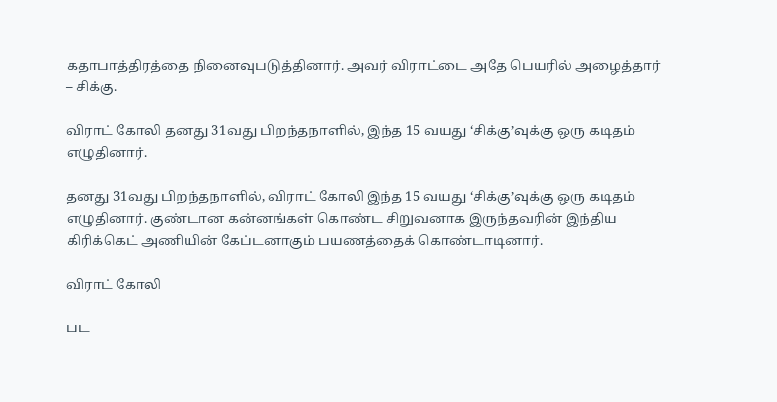கதாபாத்திரத்தை நினைவுபடுத்தினார். அவர் விராட்டை அதே பெயரில் அழைத்தார் – சிக்கு.

விராட் கோலி தனது 31வது பிறந்தநாளில், இந்த 15 வயது ‘சிக்கு’வுக்கு ஒரு கடிதம் எழுதினார்.

தனது 31வது பிறந்தநாளில், விராட் கோலி இந்த 15 வயது ‘சிக்கு’வுக்கு ஒரு கடிதம் எழுதினார். குண்டான கன்னங்கள் கொண்ட சிறுவனாக இருந்தவரின் இந்திய கிரிக்கெட் அணியின் கேப்டனாகும் பயணத்தைக் கொண்டாடினார்.

விராட் கோலி

பட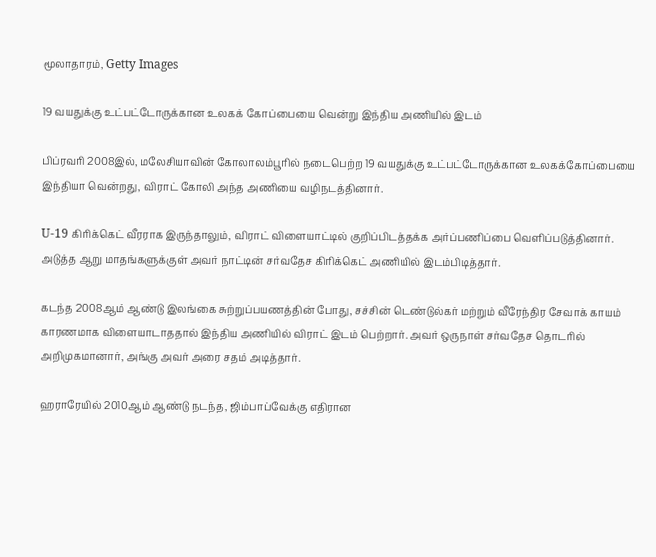மூலாதாரம், Getty Images

19 வயதுக்கு உட்பட்டோருக்கான உலகக் கோப்பையை வென்று இந்திய அணியில் இடம்

பிப்ரவரி 2008இல், மலேசியாவின் கோலாலம்பூரில் நடைபெற்ற 19 வயதுக்கு உட்பட்டோருக்கான உலகக்கோப்பையை இந்தியா வென்றது, விராட் கோலி அந்த அணியை வழிநடத்தினார்.

U-19 கிரிக்கெட் வீரராக இருந்தாலும், விராட் விளையாட்டில் குறிப்பிடத்தக்க அர்ப்பணிப்பை வெளிப்படுத்தினார். அடுத்த ஆறு மாதங்களுக்குள் அவர் நாட்டின் சர்வதேச கிரிக்கெட் அணியில் இடம்பிடித்தார்.

கடந்த 2008ஆம் ஆண்டு இலங்கை சுற்றுப்பயணத்தின் போது, சச்சின் டெண்டுல்கர் மற்றும் வீரேந்திர சேவாக் காயம் காரணமாக விளையாடாததால் இந்திய அணியில் விராட் இடம் பெற்றார். அவர் ஒருநாள் சர்வதேச தொடரில் அறிமுகமானார், அங்கு அவர் அரை சதம் அடித்தார்.

ஹராரேயில் 2010ஆம் ஆண்டு நடந்த, ஜிம்பாப்வேக்கு எதிரான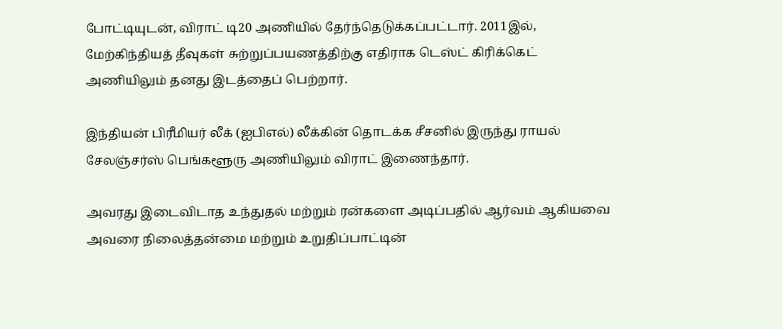போட்டியுடன், விராட் டி20 அணியில் தேர்ந்தெடுக்கப்பட்டார். 2011இல், மேற்கிந்தியத் தீவுகள் சுற்றுப்பயணத்திற்கு எதிராக டெஸ்ட் கிரிக்கெட் அணியிலும் தனது இடத்தைப் பெற்றார்.

இந்தியன் பிரீமியர் லீக் (ஐபிஎல்) லீக்கின் தொடக்க சீசனில் இருந்து ராயல் சேலஞ்சர்ஸ் பெங்களூரு அணியிலும் விராட் இணைந்தார்.

அவரது இடைவிடாத உந்துதல் மற்றும் ரன்களை அடிப்பதில் ஆர்வம் ஆகியவை அவரை நிலைத்தன்மை மற்றும் உறுதிப்பாட்டின்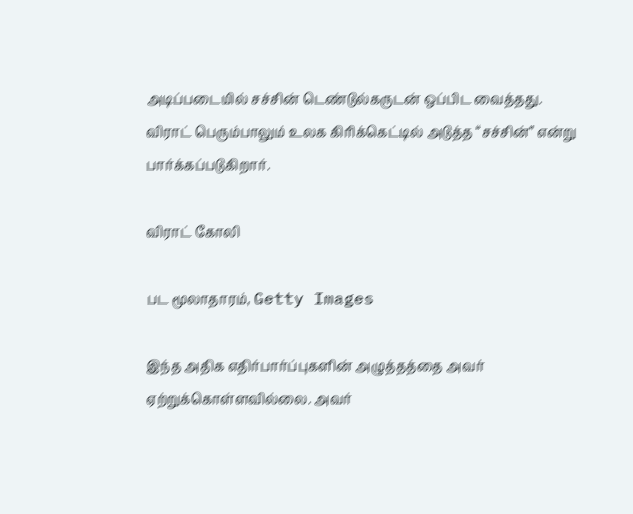அடிப்படையில் சச்சின் டெண்டுல்கருடன் ஒப்பிட வைத்தது. விராட் பெரும்பாலும் உலக கிரிக்கெட்டில் அடுத்த “சச்சின்” என்று பார்க்கப்படுகிறார்.

விராட் கோலி

பட மூலாதாரம், Getty Images

இந்த அதிக எதிர்பார்ப்புகளின் அழுத்தத்தை அவர் ஏற்றுக்கொள்ளவில்லை. அவர்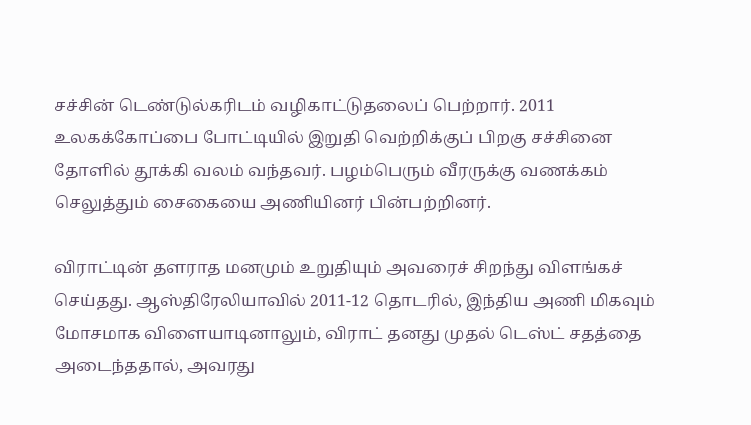சச்சின் டெண்டுல்கரிடம் வழிகாட்டுதலைப் பெற்றார். 2011 உலகக்கோப்பை போட்டியில் இறுதி வெற்றிக்குப் பிறகு சச்சினை தோளில் தூக்கி வலம் வந்தவர். பழம்பெரும் வீரருக்கு வணக்கம் செலுத்தும் சைகையை அணியினர் பின்பற்றினர்.

விராட்டின் தளராத மனமும் உறுதியும் அவரைச் சிறந்து விளங்கச் செய்தது. ஆஸ்திரேலியாவில் 2011-12 தொடரில், இந்திய அணி மிகவும் மோசமாக விளையாடினாலும், விராட் தனது முதல் டெஸ்ட் சதத்தை அடைந்ததால், அவரது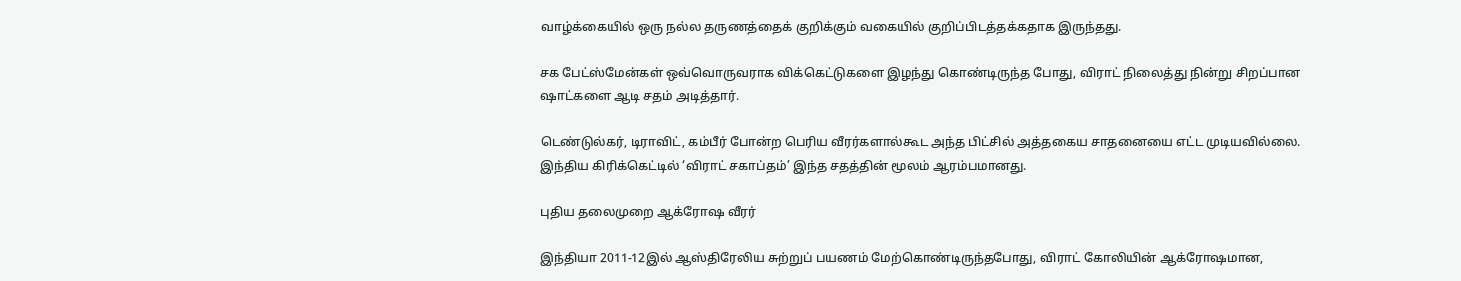வாழ்க்கையில் ஒரு நல்ல தருணத்தைக் குறிக்கும் வகையில் குறிப்பிடத்தக்கதாக இருந்தது.

சக பேட்ஸ்மேன்கள் ஒவ்வொருவராக விக்கெட்டுகளை இழந்து கொண்டிருந்த போது, விராட் நிலைத்து நின்று சிறப்பான ஷாட்களை ஆடி சதம் அடித்தார்.

டெண்டுல்கர், டிராவிட், கம்பீர் போன்ற பெரிய வீரர்களால்கூட அந்த பிட்சில் அத்தகைய சாதனையை எட்ட முடியவில்லை. இந்திய கிரிக்கெட்டில் ‘விராட் சகாப்தம்’ இந்த சதத்தின் மூலம் ஆரம்பமானது.

புதிய தலைமுறை ஆக்ரோஷ வீரர்

இந்தியா 2011-12இல் ஆஸ்திரேலிய சுற்றுப் பயணம் மேற்கொண்டிருந்தபோது, விராட் கோலியின் ஆக்ரோஷமான,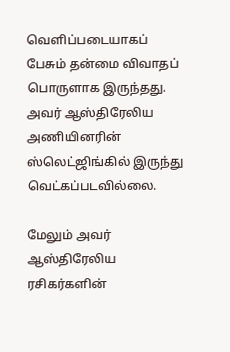வெளிப்படையாகப் பேசும் தன்மை விவாதப் பொருளாக இருந்தது. அவர் ஆஸ்திரேலிய அணியினரின் ஸ்லெட்ஜிங்கில் இருந்து வெட்கப்படவில்லை.

மேலும் அவர் ஆஸ்திரேலிய ரசிகர்களின்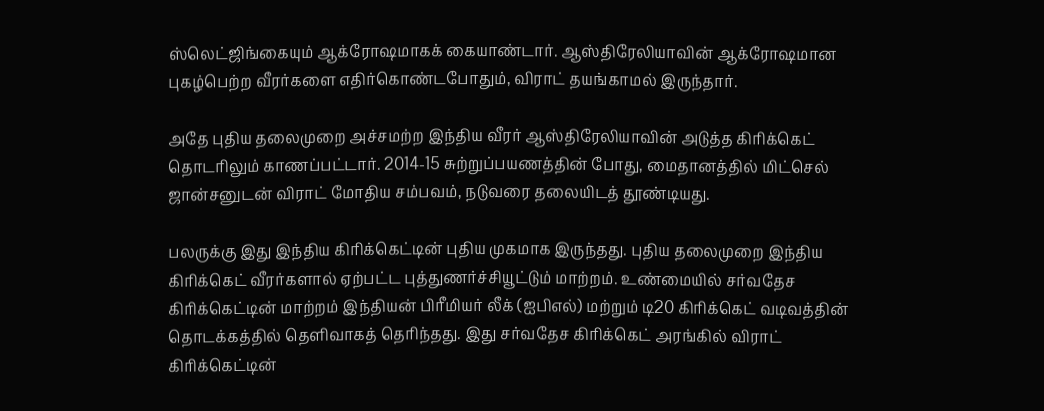ஸ்லெட்ஜிங்கையும் ஆக்ரோஷமாகக் கையாண்டார். ஆஸ்திரேலியாவின் ஆக்ரோஷமான புகழ்பெற்ற வீரர்களை எதிர்கொண்டபோதும், விராட் தயங்காமல் இருந்தார்.

அதே புதிய தலைமுறை அச்சமற்ற இந்திய வீரர் ஆஸ்திரேலியாவின் அடுத்த கிரிக்கெட் தொடரிலும் காணப்பட்டார். 2014-15 சுற்றுப்பயணத்தின் போது, மைதானத்தில் மிட்செல் ஜான்சனுடன் விராட் மோதிய சம்பவம், நடுவரை தலையிடத் தூண்டியது.

பலருக்கு இது இந்திய கிரிக்கெட்டின் புதிய முகமாக இருந்தது. புதிய தலைமுறை இந்திய கிரிக்கெட் வீரர்களால் ஏற்பட்ட புத்துணர்ச்சியூட்டும் மாற்றம். உண்மையில் சர்வதேச கிரிக்கெட்டின் மாற்றம் இந்தியன் பிரீமியர் லீக் (ஐபிஎல்) மற்றும் டி20 கிரிக்கெட் வடிவத்தின் தொடக்கத்தில் தெளிவாகத் தெரிந்தது. இது சர்வதேச கிரிக்கெட் அரங்கில் விராட் கிரிக்கெட்டின்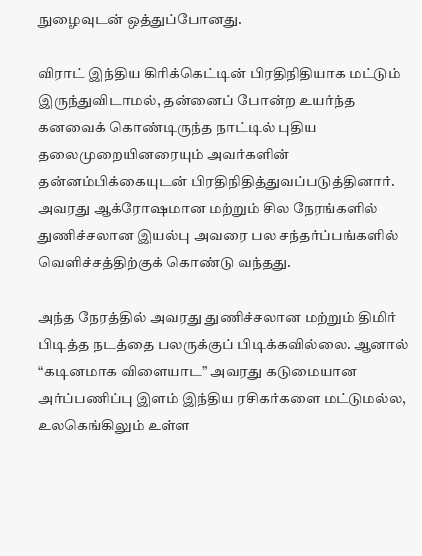நுழைவுடன் ஒத்துப்போனது.

விராட் இந்திய கிரிக்கெட்டின் பிரதிநிதியாக மட்டும் இருந்துவிடாமல், தன்னைப் போன்ற உயர்ந்த கனவைக் கொண்டிருந்த நாட்டில் புதிய தலைமுறையினரையும் அவர்களின் தன்னம்பிக்கையுடன் பிரதிநிதித்துவப்படுத்தினார். அவரது ஆக்ரோஷமான மற்றும் சில நேரங்களில் துணிச்சலான இயல்பு அவரை பல சந்தர்ப்பங்களில் வெளிச்சத்திற்குக் கொண்டு வந்தது.

அந்த நேரத்தில் அவரது துணிச்சலான மற்றும் திமிர் பிடித்த நடத்தை பலருக்குப் பிடிக்கவில்லை. ஆனால் “கடினமாக விளையாட” அவரது கடுமையான அர்ப்பணிப்பு இளம் இந்திய ரசிகர்களை மட்டுமல்ல, உலகெங்கிலும் உள்ள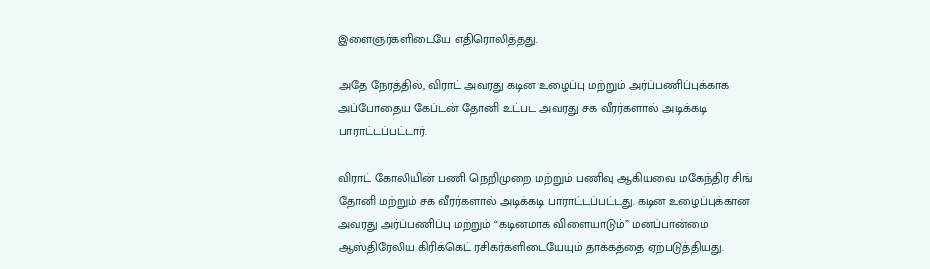இளைஞர்களிடையே எதிரொலித்தது.

அதே நேரத்தில், விராட் அவரது கடின உழைப்பு மற்றும் அர்ப்பணிப்புக்காக அப்போதைய கேப்டன் தோனி உட்பட அவரது சக வீரர்களால் அடிக்கடி பாராட்டப்பட்டார்.

விராட் கோலியின் பணி நெறிமுறை மற்றும் பணிவு ஆகியவை மகேந்திர சிங் தோனி மற்றும் சக வீரர்களால் அடிக்கடி பாராட்டப்பட்டது. கடின உழைப்புக்கான அவரது அர்ப்பணிப்பு மற்றும் “கடினமாக விளையாடும்” மனப்பான்மை ஆஸ்திரேலிய கிரிக்கெட் ரசிகர்களிடையேயும் தாக்கத்தை ஏற்படுத்தியது.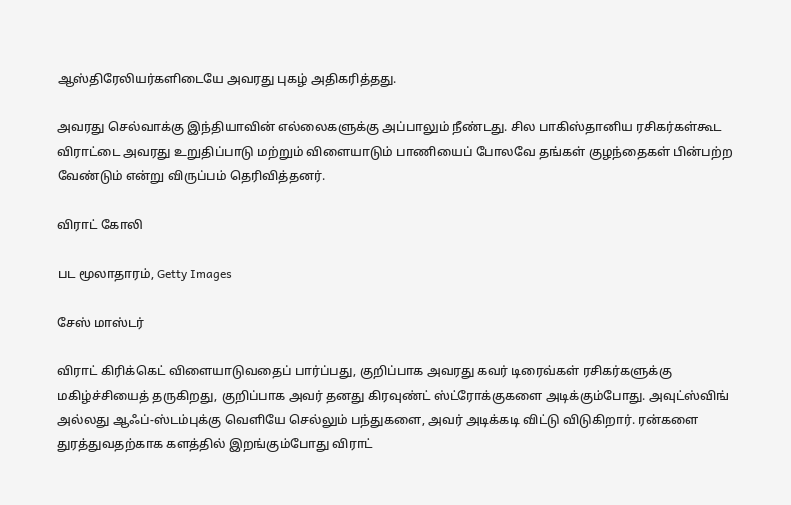ஆஸ்திரேலியர்களிடையே அவரது புகழ் அதிகரித்தது.

அவரது செல்வாக்கு இந்தியாவின் எல்லைகளுக்கு அப்பாலும் நீண்டது. சில பாகிஸ்தானிய ரசிகர்கள்கூட விராட்டை அவரது உறுதிப்பாடு மற்றும் விளையாடும் பாணியைப் போலவே தங்கள் குழந்தைகள் பின்பற்ற வேண்டும் என்று விருப்பம் தெரிவித்தனர்.

விராட் கோலி

பட மூலாதாரம், Getty Images

சேஸ் மாஸ்டர்

விராட் கிரிக்கெட் விளையாடுவதைப் பார்ப்பது, குறிப்பாக அவரது கவர் டிரைவ்கள் ரசிகர்களுக்கு மகிழ்ச்சியைத் தருகிறது, குறிப்பாக அவர் தனது கிரவுண்ட் ஸ்ட்ரோக்குகளை அடிக்கும்போது. அவுட்ஸ்விங் அல்லது ஆஃப்-ஸ்டம்புக்கு வெளியே செல்லும் பந்துகளை, அவர் அடிக்கடி விட்டு விடுகிறார். ரன்களை துரத்துவதற்காக களத்தில் இறங்கும்போது விராட்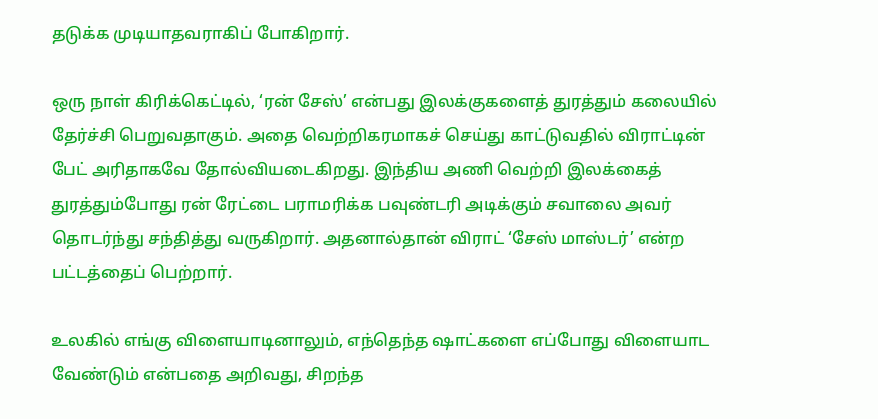தடுக்க முடியாதவராகிப் போகிறார்.

ஒரு நாள் கிரிக்கெட்டில், ‘ரன் சேஸ்’ என்பது இலக்குகளைத் துரத்தும் கலையில் தேர்ச்சி பெறுவதாகும். அதை வெற்றிகரமாகச் செய்து காட்டுவதில் விராட்டின் பேட் அரிதாகவே தோல்வியடைகிறது. இந்திய அணி வெற்றி இலக்கைத் துரத்தும்போது ரன் ரேட்டை பராமரிக்க பவுண்டரி அடிக்கும் சவாலை அவர் தொடர்ந்து சந்தித்து வருகிறார். அதனால்தான் விராட் ‘சேஸ் மாஸ்டர்’ என்ற பட்டத்தைப் பெற்றார்.

உலகில் எங்கு விளையாடினாலும், எந்தெந்த ஷாட்களை எப்போது விளையாட வேண்டும் என்பதை அறிவது, சிறந்த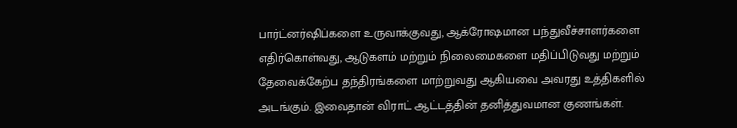பார்ட்னர்ஷிப்களை உருவாக்குவது, ஆக்ரோஷமான பந்துவீச்சாளர்களை எதிர்கொள்வது, ஆடுகளம் மற்றும் நிலைமைகளை மதிப்பிடுவது மற்றும் தேவைக்கேற்ப தந்திரங்களை மாற்றுவது ஆகியவை அவரது உத்திகளில் அடங்கும். இவைதான் விராட் ஆட்டத்தின் தனித்துவமான குணங்கள்.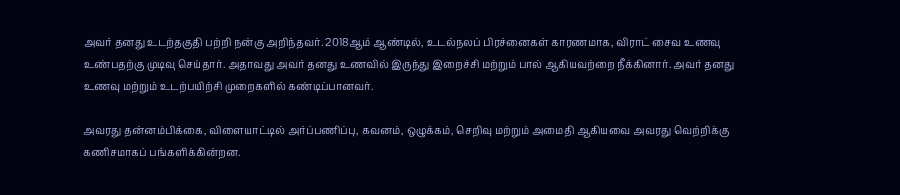அவர் தனது உடற்தகுதி பற்றி நன்கு அறிந்தவர். 2018ஆம் ஆண்டில், உடல்நலப் பிரச்னைகள் காரணமாக, விராட் சைவ உணவு உண்பதற்கு முடிவு செய்தார். அதாவது அவர் தனது உணவில் இருந்து இறைச்சி மற்றும் பால் ஆகியவற்றை நீக்கினார். அவர் தனது உணவு மற்றும் உடற்பயிற்சி முறைகளில் கண்டிப்பானவர்.

அவரது தன்னம்பிக்கை, விளையாட்டில் அர்ப்பணிப்பு, கவனம், ஒழுக்கம், செறிவு மற்றும் அமைதி ஆகியவை அவரது வெற்றிக்கு கணிசமாகப் பங்களிக்கின்றன.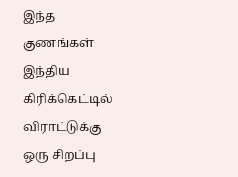இந்த குணங்கள் இந்திய கிரிக்கெட்டில் விராட்டுக்கு ஒரு சிறப்பு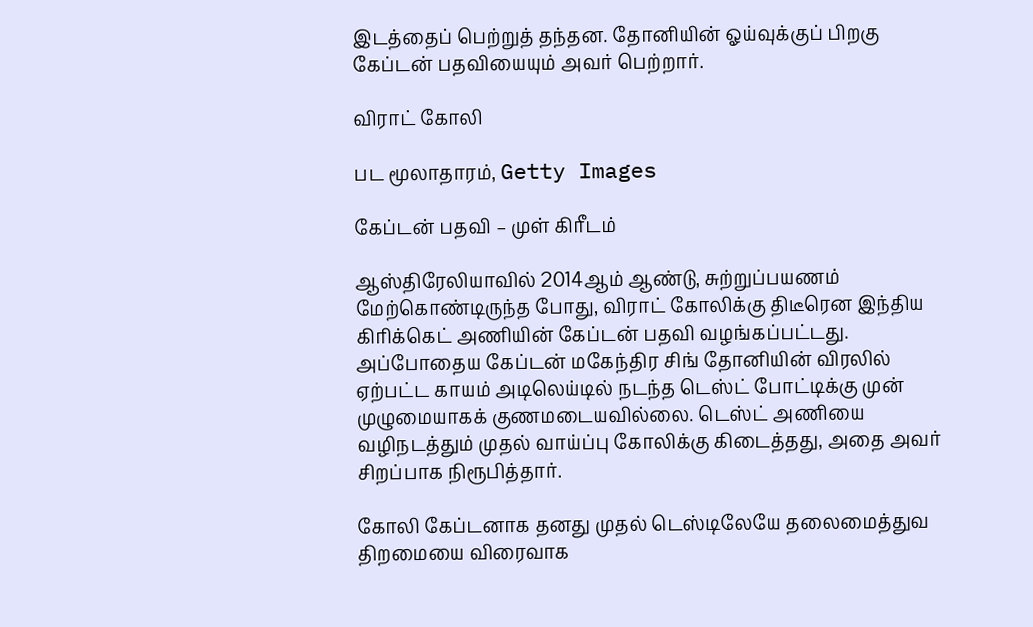இடத்தைப் பெற்றுத் தந்தன. தோனியின் ஓய்வுக்குப் பிறகு கேப்டன் பதவியையும் அவர் பெற்றார்.

விராட் கோலி

பட மூலாதாரம், Getty Images

கேப்டன் பதவி – முள் கிரீடம்

ஆஸ்திரேலியாவில் 2014ஆம் ஆண்டு, சுற்றுப்பயணம் மேற்கொண்டிருந்த போது, விராட் கோலிக்கு திடீரென இந்திய கிரிக்கெட் அணியின் கேப்டன் பதவி வழங்கப்பட்டது. அப்போதைய கேப்டன் மகேந்திர சிங் தோனியின் விரலில் ஏற்பட்ட காயம் அடிலெய்டில் நடந்த டெஸ்ட் போட்டிக்கு முன் முழுமையாகக் குணமடையவில்லை. டெஸ்ட் அணியை வழிநடத்தும் முதல் வாய்ப்பு கோலிக்கு கிடைத்தது, அதை அவர் சிறப்பாக நிரூபித்தார்.

கோலி கேப்டனாக தனது முதல் டெஸ்டிலேயே தலைமைத்துவ திறமையை விரைவாக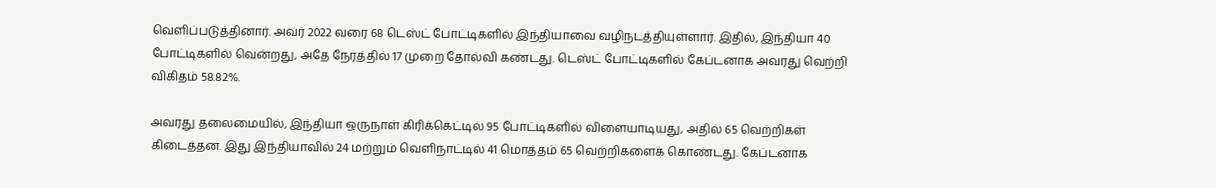வெளிப்படுத்தினார். அவர் 2022 வரை 68 டெஸ்ட் போட்டிகளில் இந்தியாவை வழிநடத்தியுள்ளார். இதில், இந்தியா 40 போட்டிகளில் வென்றது, அதே நேரத்தில் 17 முறை தோல்வி கண்டது. டெஸ்ட் போட்டிகளில் கேப்டனாக அவரது வெற்றி விகிதம் 58.82%.

அவரது தலைமையில், இந்தியா ஒருநாள் கிரிக்கெட்டில் 95 போட்டிகளில் விளையாடியது, அதில் 65 வெற்றிகள் கிடைத்தன. இது இந்தியாவில் 24 மற்றும் வெளிநாட்டில் 41 மொத்தம் 65 வெற்றிகளைக் கொண்டது. கேப்டனாக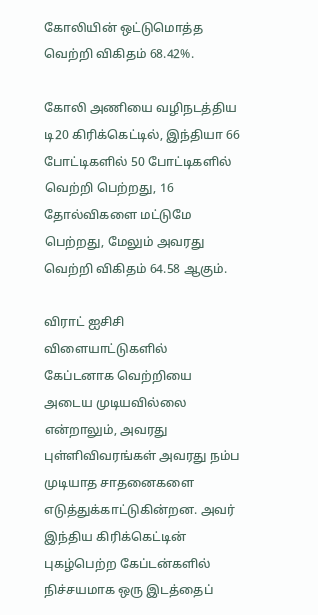கோலியின் ஒட்டுமொத்த வெற்றி விகிதம் 68.42%.

கோலி அணியை வழிநடத்திய டி20 கிரிக்கெட்டில், இந்தியா 66 போட்டிகளில் 50 போட்டிகளில் வெற்றி பெற்றது, 16 தோல்விகளை மட்டுமே பெற்றது, மேலும் அவரது வெற்றி விகிதம் 64.58 ஆகும்.

விராட் ஐசிசி விளையாட்டுகளில் கேப்டனாக வெற்றியை அடைய முடியவில்லை என்றாலும், அவரது புள்ளிவிவரங்கள் அவரது நம்ப முடியாத சாதனைகளை எடுத்துக்காட்டுகின்றன. அவர் இந்திய கிரிக்கெட்டின் புகழ்பெற்ற கேப்டன்களில் நிச்சயமாக ஒரு இடத்தைப்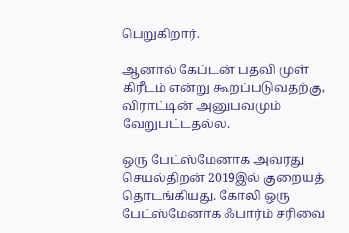பெறுகிறார்.

ஆனால் கேப்டன் பதவி முள் கிரீடம் என்று கூறப்படுவதற்கு, விராட்டின் அனுபவமும் வேறுபட்டதல்ல.

ஒரு பேட்ஸ்மேனாக அவரது செயல்திறன் 2019இல் குறையத் தொடங்கியது. கோலி ஒரு பேட்ஸ்மேனாக ஃபார்ம் சரிவை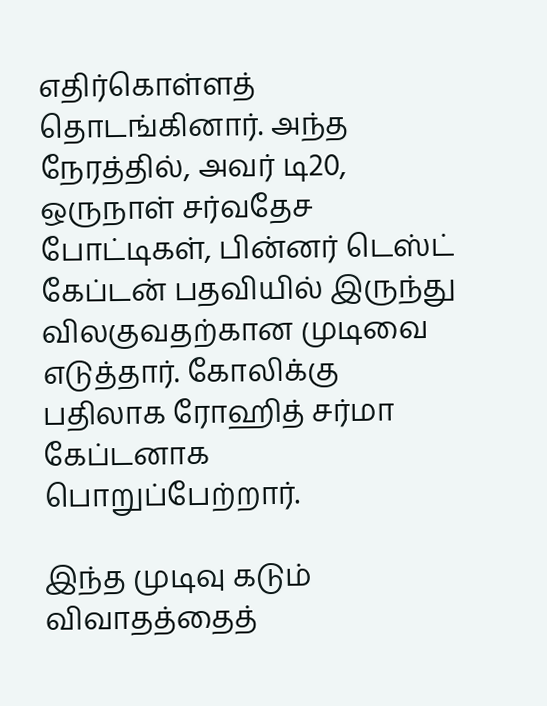எதிர்கொள்ளத் தொடங்கினார். அந்த நேரத்தில், அவர் டி20, ஒருநாள் சர்வதேச போட்டிகள், பின்னர் டெஸ்ட் கேப்டன் பதவியில் இருந்து விலகுவதற்கான முடிவை எடுத்தார். கோலிக்கு பதிலாக ரோஹித் சர்மா கேப்டனாக பொறுப்பேற்றார்.

இந்த முடிவு கடும் விவாதத்தைத்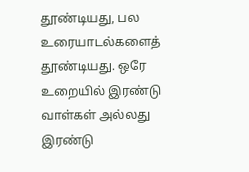தூண்டியது, பல உரையாடல்களைத் தூண்டியது. ஒரே உறையில் இரண்டு வாள்கள் அல்லது இரண்டு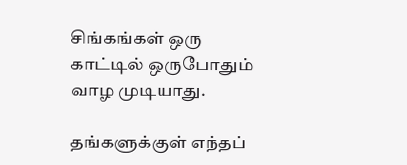சிங்கங்கள் ஒரு காட்டில் ஒருபோதும் வாழ முடியாது.

தங்களுக்குள் எந்தப்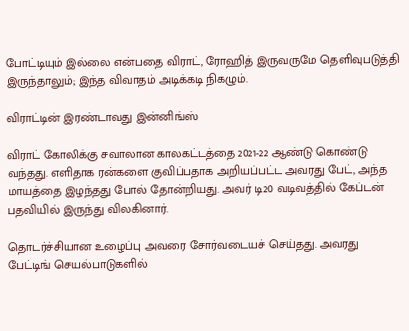போட்டியும் இல்லை என்பதை விராட், ரோஹித் இருவருமே தெளிவுபடுத்தி இருந்தாலும்; இந்த விவாதம் அடிக்கடி நிகழும்.

விராட்டின் இரண்டாவது இன்னிங்ஸ்

விராட் கோலிக்கு சவாலான காலகட்டத்தை 2021-22 ஆண்டு கொண்டு வந்தது. எளிதாக ரன்களை குவிப்பதாக அறியப்பட்ட அவரது பேட், அந்த மாயத்தை இழந்தது போல் தோன்றியது. அவர் டி20 வடிவத்தில் கேப்டன் பதவியில் இருந்து விலகினார்.

தொடர்ச்சியான உழைப்பு அவரை சோர்வடையச் செய்தது. அவரது பேட்டிங் செயல்பாடுகளில்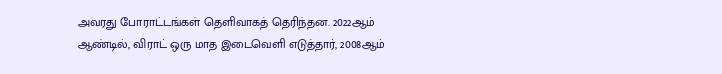அவரது போராட்டங்கள் தெளிவாகத் தெரிந்தன. 2022ஆம் ஆண்டில், விராட் ஒரு மாத இடைவெளி எடுத்தார், 2008ஆம்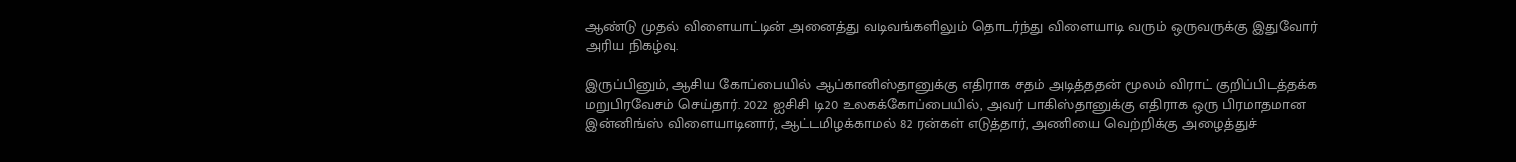ஆண்டு முதல் விளையாட்டின் அனைத்து வடிவங்களிலும் தொடர்ந்து விளையாடி வரும் ஒருவருக்கு இதுவோர் அரிய நிகழ்வு.

இருப்பினும், ஆசிய கோப்பையில் ஆப்கானிஸ்தானுக்கு எதிராக சதம் அடித்ததன் மூலம் விராட் குறிப்பிடத்தக்க மறுபிரவேசம் செய்தார். 2022 ஐசிசி டி20 உலகக்கோப்பையில், அவர் பாகிஸ்தானுக்கு எதிராக ஒரு பிரமாதமான இன்னிங்ஸ் விளையாடினார், ஆட்டமிழக்காமல் 82 ரன்கள் எடுத்தார், அணியை வெற்றிக்கு அழைத்துச்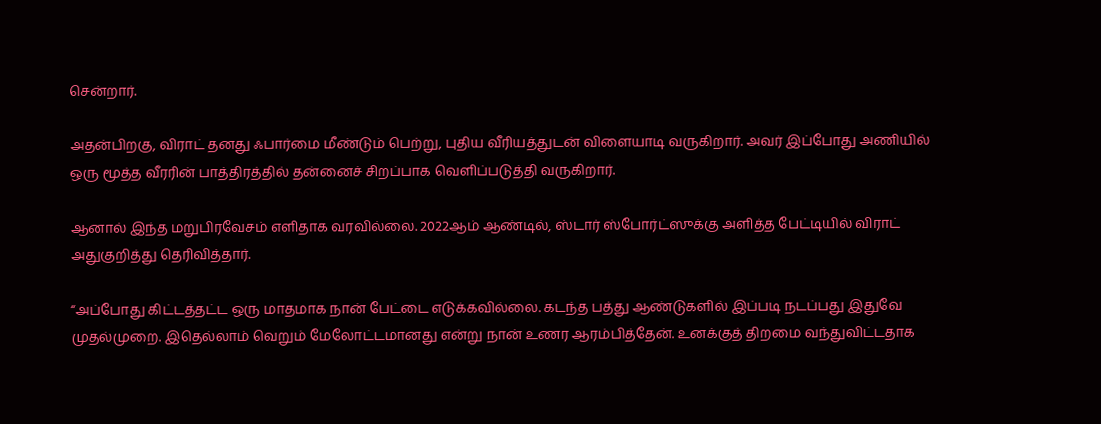சென்றார்.

அதன்பிறகு, விராட் தனது ஃபார்மை மீண்டும் பெற்று, புதிய வீரியத்துடன் விளையாடி வருகிறார். அவர் இப்போது அணியில் ஒரு மூத்த வீரரின் பாத்திரத்தில் தன்னைச் சிறப்பாக வெளிப்படுத்தி வருகிறார்.

ஆனால் இந்த மறுபிரவேசம் எளிதாக வரவில்லை. 2022ஆம் ஆண்டில், ஸ்டார் ஸ்போர்ட்ஸுக்கு அளித்த பேட்டியில் விராட் அதுகுறித்து தெரிவித்தார்.

“அப்போது கிட்டத்தட்ட ஒரு மாதமாக நான் பேட்டை எடுக்கவில்லை. கடந்த பத்து ஆண்டுகளில் இப்படி நடப்பது இதுவே முதல்முறை. இதெல்லாம் வெறும் மேலோட்டமானது என்று நான் உணர ஆரம்பித்தேன். உனக்குத் திறமை வந்துவிட்டதாக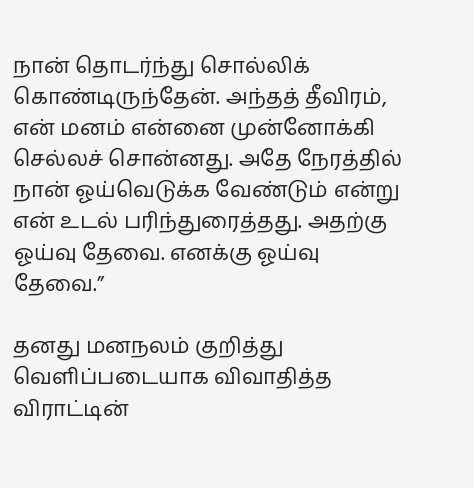நான் தொடர்ந்து சொல்லிக் கொண்டிருந்தேன். அந்தத் தீவிரம், என் மனம் என்னை முன்னோக்கி செல்லச் சொன்னது. அதே நேரத்தில் நான் ஓய்வெடுக்க வேண்டும் என்று என் உடல் பரிந்துரைத்தது. அதற்கு ஓய்வு தேவை. எனக்கு ஓய்வு தேவை.”

தனது மனநலம் குறித்து வெளிப்படையாக விவாதித்த விராட்டின்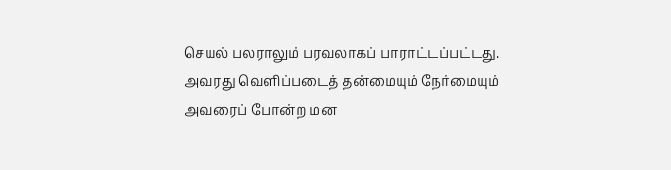செயல் பலராலும் பரவலாகப் பாராட்டப்பட்டது. அவரது வெளிப்படைத் தன்மையும் நேர்மையும் அவரைப் போன்ற மன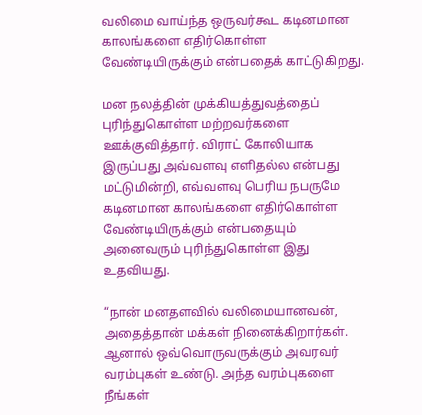வலிமை வாய்ந்த ஒருவர்கூட கடினமான காலங்களை எதிர்கொள்ள வேண்டியிருக்கும் என்பதைக் காட்டுகிறது.

மன நலத்தின் முக்கியத்துவத்தைப் புரிந்துகொள்ள மற்றவர்களை ஊக்குவித்தார். விராட் கோலியாக இருப்பது அவ்வளவு எளிதல்ல என்பது மட்டுமின்றி, எவ்வளவு பெரிய நபருமே கடினமான காலங்களை எதிர்கொள்ள வேண்டியிருக்கும் என்பதையும் அனைவரும் புரிந்துகொள்ள இது உதவியது.

“நான் மனதளவில் வலிமையானவன், அதைத்தான் மக்கள் நினைக்கிறார்கள். ஆனால் ஒவ்வொருவருக்கும் அவரவர் வரம்புகள் உண்டு. அந்த வரம்புகளை நீங்கள்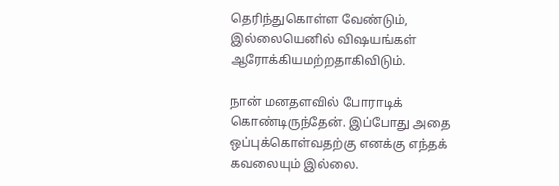தெரிந்துகொள்ள வேண்டும், இல்லையெனில் விஷயங்கள் ஆரோக்கியமற்றதாகிவிடும்.

நான் மனதளவில் போராடிக் கொண்டிருந்தேன். இப்போது அதை ஒப்புக்கொள்வதற்கு எனக்கு எந்தக் கவலையும் இல்லை.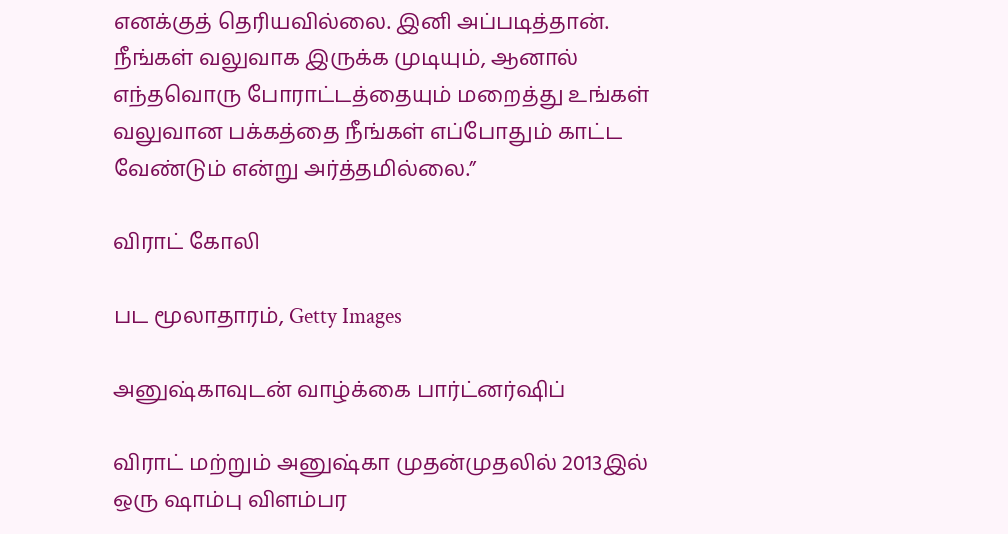எனக்குத் தெரியவில்லை. இனி அப்படித்தான். நீங்கள் வலுவாக இருக்க முடியும், ஆனால் எந்தவொரு போராட்டத்தையும் மறைத்து உங்கள் வலுவான பக்கத்தை நீங்கள் எப்போதும் காட்ட வேண்டும் என்று அர்த்தமில்லை.”

விராட் கோலி

பட மூலாதாரம், Getty Images

அனுஷ்காவுடன் வாழ்க்கை பார்ட்னர்ஷிப்

விராட் மற்றும் அனுஷ்கா முதன்முதலில் 2013இல் ஒரு ஷாம்பு விளம்பர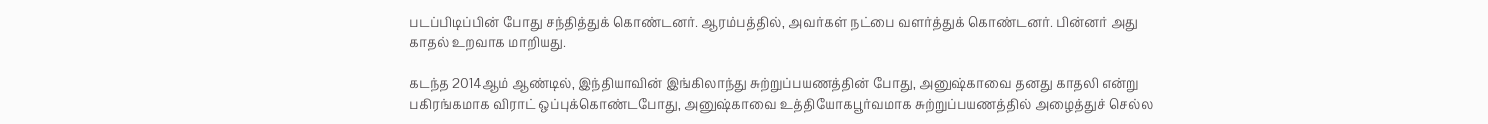படப்பிடிப்பின் போது சந்தித்துக் கொண்டனர். ஆரம்பத்தில், அவர்கள் நட்பை வளர்த்துக் கொண்டனர். பின்னர் அது காதல் உறவாக மாறியது.

கடந்த 2014ஆம் ஆண்டில், இந்தியாவின் இங்கிலாந்து சுற்றுப்பயணத்தின் போது, அனுஷ்காவை தனது காதலி என்று பகிரங்கமாக விராட் ஒப்புக்கொண்டபோது, அனுஷ்காவை உத்தியோகபூர்வமாக சுற்றுப்பயணத்தில் அழைத்துச் செல்ல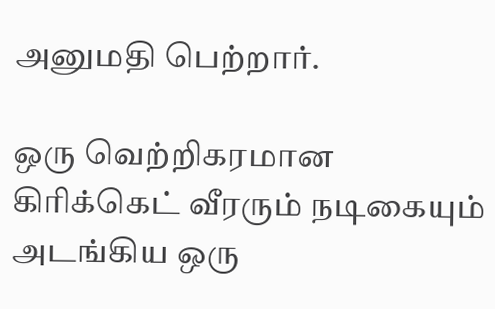அனுமதி பெற்றார்.

ஒரு வெற்றிகரமான கிரிக்கெட் வீரரும் நடிகையும் அடங்கிய ஒரு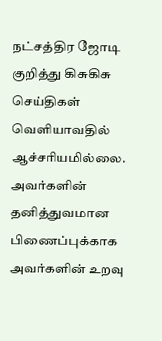நட்சத்திர ஜோடி குறித்து கிசுகிசு செய்திகள் வெளியாவதில் ஆச்சரியமில்லை. அவர்களின் தனித்துவமான பிணைப்புக்காக அவர்களின் உறவு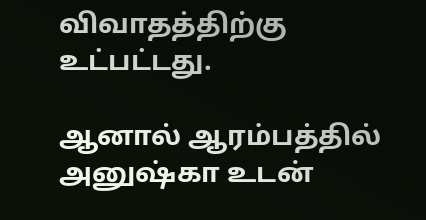விவாதத்திற்கு உட்பட்டது.

ஆனால் ஆரம்பத்தில் அனுஷ்கா உடன்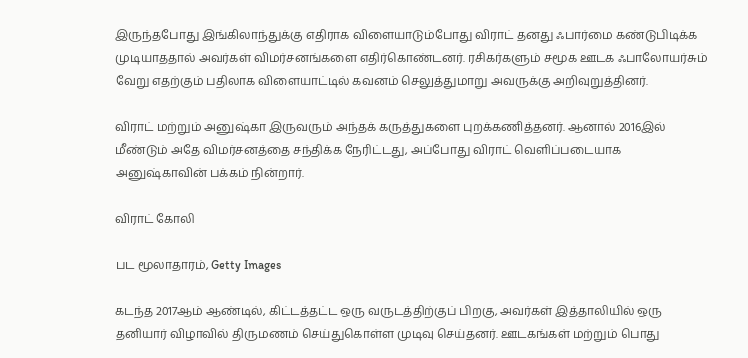இருந்தபோது இங்கிலாந்துக்கு எதிராக விளையாடும்போது விராட் தனது ஃபார்மை கண்டுபிடிக்க முடியாததால் அவர்கள் விமர்சனங்களை எதிர்கொண்டனர். ரசிகர்களும் சமூக ஊடக ஃபாலோயர்சும் வேறு எதற்கும் பதிலாக விளையாட்டில் கவனம் செலுத்துமாறு அவருக்கு அறிவுறுத்தினர்.

விராட் மற்றும் அனுஷ்கா இருவரும் அந்தக் கருத்துகளை புறக்கணித்தனர். ஆனால் 2016இல் மீண்டும் அதே விமர்சனத்தை சந்திக்க நேரிட்டது, அப்போது விராட் வெளிப்படையாக அனுஷ்காவின் பக்கம் நின்றார்.

விராட் கோலி

பட மூலாதாரம், Getty Images

கடந்த 2017ஆம் ஆண்டில், கிட்டத்தட்ட ஒரு வருடத்திற்குப் பிறகு, அவர்கள் இத்தாலியில் ஒரு தனியார் விழாவில் திருமணம் செய்துகொள்ள முடிவு செய்தனர். ஊடகங்கள் மற்றும் பொது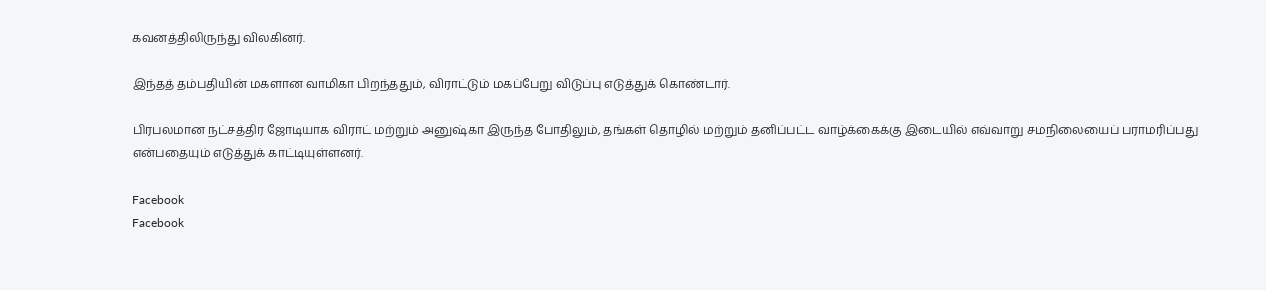கவனத்திலிருந்து விலகினர்.

இந்தத் தம்பதியின் மகளான வாமிகா பிறந்ததும், விராட்டும் மகப்பேறு விடுப்பு எடுத்துக் கொண்டார்.

பிரபலமான நட்சத்திர ஜோடியாக விராட் மற்றும் அனுஷ்கா இருந்த போதிலும், தங்கள் தொழில் மற்றும் தனிப்பட்ட வாழ்க்கைக்கு இடையில் எவ்வாறு சமநிலையைப் பராமரிப்பது என்பதையும் எடுத்துக் காட்டியுள்ளனர்.

Facebook
Facebook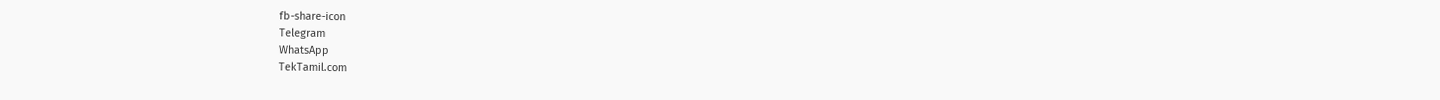fb-share-icon
Telegram
WhatsApp
TekTamil.com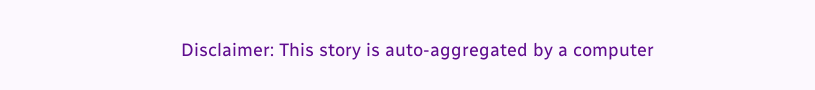Disclaimer: This story is auto-aggregated by a computer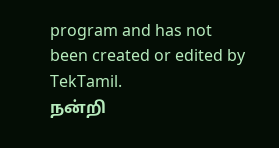program and has not been created or edited by TekTamil.
நன்றி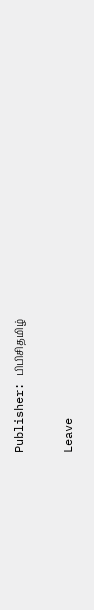Publisher: பிபிசிதமிழ்

Leave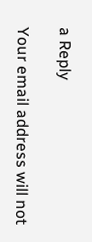a Reply

Your email address will not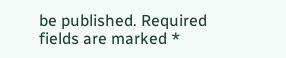be published. Required fields are marked *